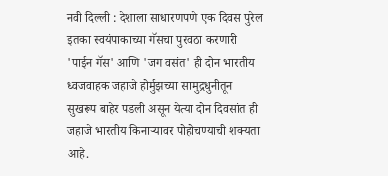नवी दिल्ली : देशाला साधारणपणे एक दिवस पुरेल इतका स्वयंपाकाच्या गॅसचा पुरवठा करणारी 'पाईन गॅस' आणि 'जग वसंत' ही दोन भारतीय ध्वजवाहक जहाजे होर्मुझच्या सामुद्रधुनीतून सुखरूप बाहेर पडली असून येत्या दोन दिवसांत ही जहाजे भारतीय किनाऱ्यावर पोहोचण्याची शक्यता आहे.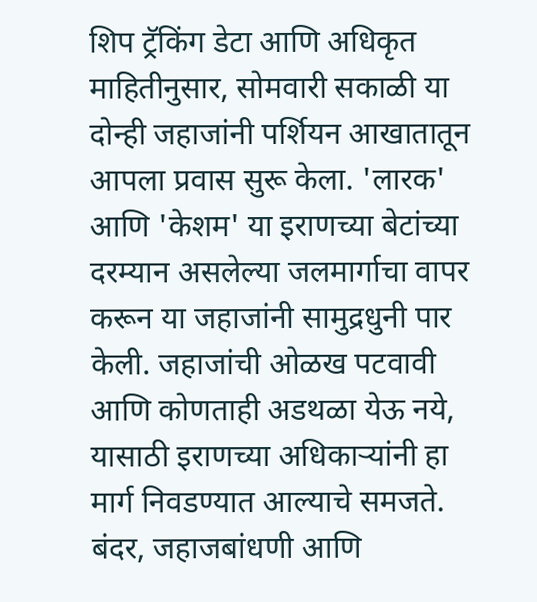शिप ट्रॅकिंग डेटा आणि अधिकृत माहितीनुसार, सोमवारी सकाळी या दोन्ही जहाजांनी पर्शियन आखातातून आपला प्रवास सुरू केला. 'लारक' आणि 'केशम' या इराणच्या बेटांच्या दरम्यान असलेल्या जलमार्गाचा वापर करून या जहाजांनी सामुद्रधुनी पार केली. जहाजांची ओळख पटवावी आणि कोणताही अडथळा येऊ नये, यासाठी इराणच्या अधिकाऱ्यांनी हा मार्ग निवडण्यात आल्याचे समजते. बंदर, जहाजबांधणी आणि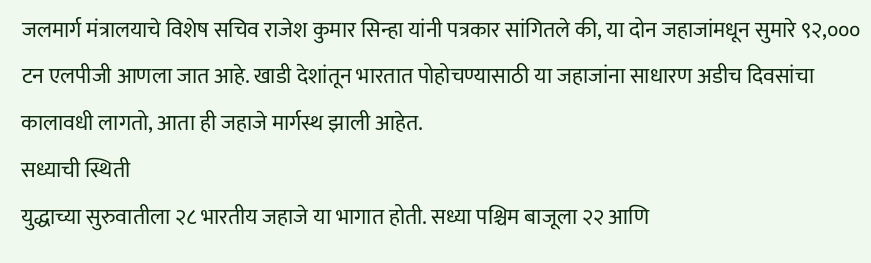जलमार्ग मंत्रालयाचे विशेष सचिव राजेश कुमार सिन्हा यांनी पत्रकार सांगितले की, या दोन जहाजांमधून सुमारे ९२,००० टन एलपीजी आणला जात आहे. खाडी देशांतून भारतात पोहोचण्यासाठी या जहाजांना साधारण अडीच दिवसांचा कालावधी लागतो, आता ही जहाजे मार्गस्थ झाली आहेत.
सध्याची स्थिती
युद्धाच्या सुरुवातीला २८ भारतीय जहाजे या भागात होती. सध्या पश्चिम बाजूला २२ आणि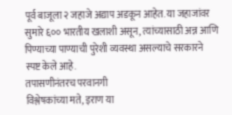पूर्व बाजूला २ जहाजे अद्याप अडकून आहेत. या जहाजांवर सुमारे ६०० भारतीय खलाशी असून, त्यांच्यासाठी अन्न आणि पिण्याच्या पाण्याची पुरेशी व्यवस्था असल्याचे सरकारने स्पष्ट केले आहे.
तपासणीनंतरच परवानगी
विश्लेषकांच्या मते, इराण या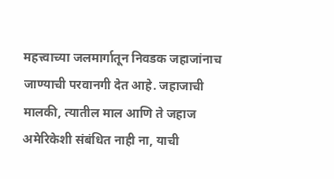महत्त्वाच्या जलमार्गातून निवडक जहाजांनाच जाण्याची परवानगी देत आहे. जहाजाची मालकी, त्यातील माल आणि ते जहाज अमेरिकेशी संबंधित नाही ना, याची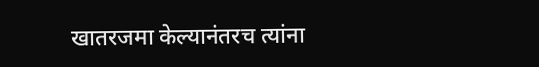खातरजमा केल्यानंतरच त्यांना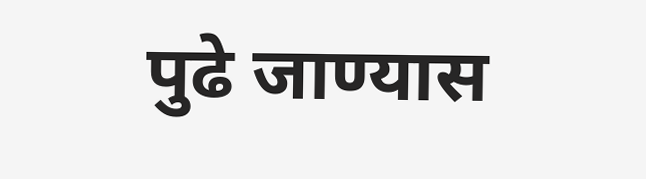पुढे जाण्यास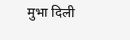मुभा दिली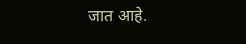जात आहे.